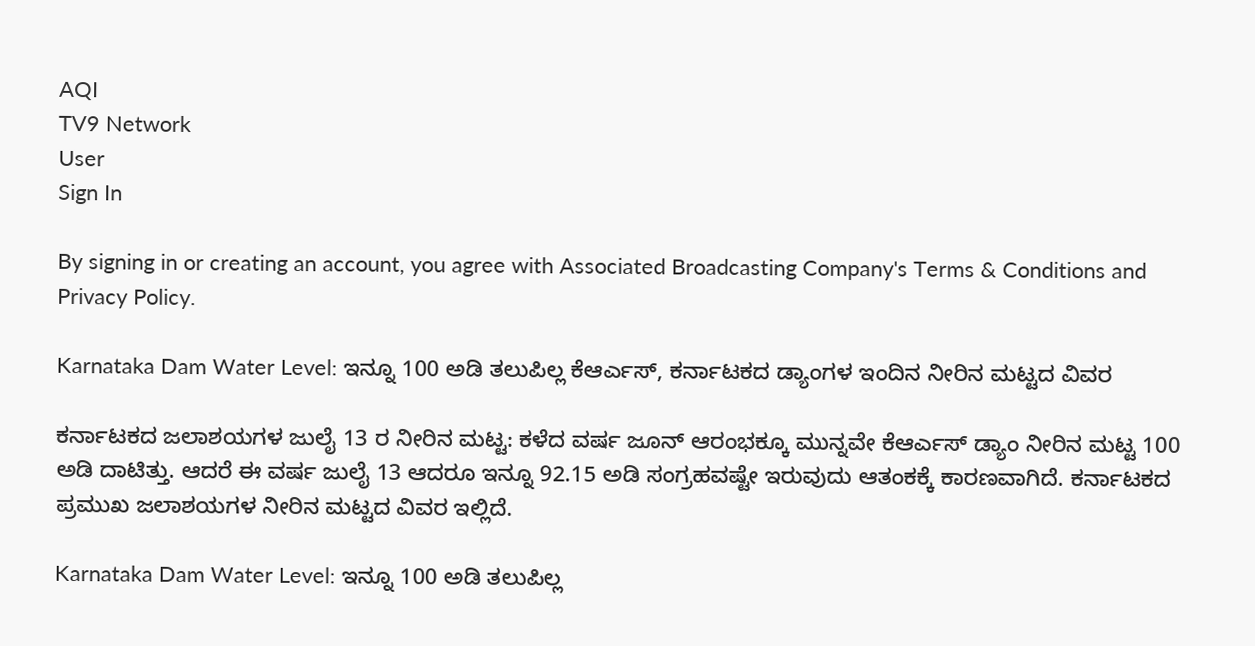AQI
TV9 Network
User
Sign In

By signing in or creating an account, you agree with Associated Broadcasting Company's Terms & Conditions and Privacy Policy.

Karnataka Dam Water Level: ಇನ್ನೂ 100 ಅಡಿ ತಲುಪಿಲ್ಲ ಕೆಆರ್ಎಸ್, ಕರ್ನಾಟಕದ ಡ್ಯಾಂಗಳ ಇಂದಿನ ನೀರಿನ ಮಟ್ಟದ ವಿವರ

ಕರ್ನಾಟಕದ ಜಲಾಶಯಗಳ ಜುಲೈ 13 ರ ನೀರಿನ ಮಟ್ಟ: ಕಳೆದ ವರ್ಷ ಜೂನ್ ಆರಂಭಕ್ಕೂ ಮುನ್ನವೇ ಕೆಆರ್ಎಸ್ ಡ್ಯಾಂ ನೀರಿನ ಮಟ್ಟ 100 ಅಡಿ ದಾಟಿತ್ತು. ಆದರೆ ಈ ವರ್ಷ ಜುಲೈ 13 ಆದರೂ ಇನ್ನೂ 92.15 ಅಡಿ ಸಂಗ್ರಹವಷ್ಟೇ ಇರುವುದು ಆತಂಕಕ್ಕೆ ಕಾರಣವಾಗಿದೆ. ಕರ್ನಾಟಕದ ಪ್ರಮುಖ ಜಲಾಶಯಗಳ ನೀರಿನ ಮಟ್ಟದ ವಿವರ ಇಲ್ಲಿದೆ.

Karnataka Dam Water Level: ಇನ್ನೂ 100 ಅಡಿ ತಲುಪಿಲ್ಲ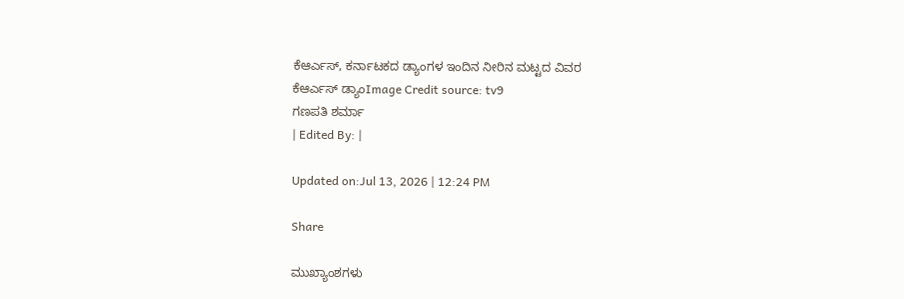ಕೆಆರ್ಎಸ್, ಕರ್ನಾಟಕದ ಡ್ಯಾಂಗಳ ಇಂದಿನ ನೀರಿನ ಮಟ್ಟದ ವಿವರ
ಕೆಆರ್ಎಸ್ ಡ್ಯಾಂImage Credit source: tv9
ಗಣಪತಿ ಶರ್ಮಾ
| Edited By: |

Updated on:Jul 13, 2026 | 12:24 PM

Share

ಮುಖ್ಯಾಂಶಗಳು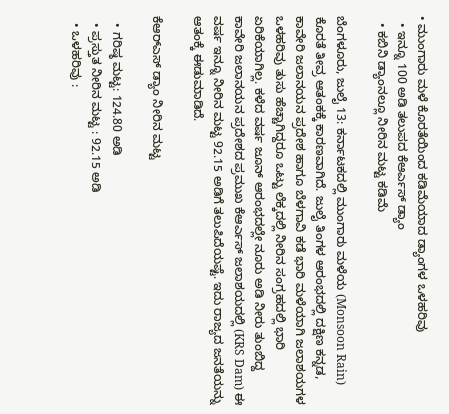• ಮುಂಗಾರು ಮಳೆ ಕೊರತೆಯಿಂದ ಕಡಿಮೆಯಾದ ಡ್ಯಾಂಗಳ ಒಳಹರಿವು
  • ಇನ್ನೂ 100 ಅಡಿ ತಲುಪದ ಕೆಆರ್ಎಸ್ ಡ್ಯಾಂ
  • ಕಬಿನಿ ಡ್ಯಾಂನಲ್ಲೂ ನೀರಿನ ಮಟ್ಟ ಕಡಿಮೆ

ಬೆಂಗಳೂರು, ಜುಲೈ 13: ಕರ್ನಾಟಕದಲ್ಲಿ ಮುಂಗಾರು ಮಳೆಯ (Monsoon Rain) ಕೊರತೆ ತೀವ್ರ ಆತಂಕಕ್ಕೆ ಕಾರಣವಾಗಿದೆ. ಜುಲೈ ತಿಂಗಳ ಆರಂಭದಲ್ಲಿ ದಕ್ಷಿಣ ಕನ್ನಡ, ಕಾವೇರಿ ಜಲಾನಯನ ಪ್ರದೇಶ ಹಾಗೂ ಬೆಳಗಾವಿ ಕಡೆ ಭಾರಿ ಮಳೆಯಾಗಿ ಜಲಾಶಯಗಳ ಒಳಹರಿವು ತುಸು ಹೆಚ್ಚಾಗಿದ್ದರೂ ಒಟ್ಟು ಲೆಕ್ಕದಲ್ಲಿ ನೀರಿನ ಸಂಗ್ರಹದಲ್ಲಿ ಭಾರಿ ಏರಿಕೆಯಾಗಿಲ್ಲ. ಕಳೆದ ವರ್ಷ ಜೂನ್ ಆರಂಭದಲ್ಲೇ ನೂರು ಅಡಿ ನೀರು ತುಂಬಿದ್ದ ಕಾವೇರಿ ಜಲಾನಯನ ಪ್ರದೇಶದ ಪ್ರಮುಖ ಕೆಆರ್ಎಸ್ ಜಲಾಶಯದಲ್ಲಿ (KRS Dam) ಈ ವರ್ಷ ಇನ್ನೂ ನೀರಿನ ಮಟ್ಟ 92.15 ಅಡಿಗೆ ತಲುಪಿದೆಯಷ್ಟೆ. ಇದು ರಾಜ್ಯದ ಜನತೆಯನ್ನು ಆತಂಕ್ಕೆ ಈಡುಮಾಡಿದೆ.

ಕೆಆರ್‌ಎಸ್ ಡ್ಯಾಂ ನೀರಿನ ಮಟ್ಟ

  • ಗರಿಷ್ಠ ಮಟ್ಟ: 124.80 ಅಡಿ
  • ಪ್ರಸ್ತುತ ನೀರಿನ ಮಟ್ಟ : 92.15 ಅಡಿ
  • ಒಳಹರಿವು :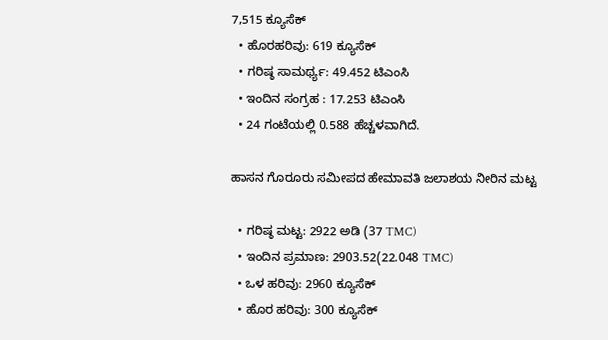7,515 ಕ್ಯೂಸೆಕ್
  • ಹೊರಹರಿವು: 619 ಕ್ಯೂಸೆಕ್
  • ಗರಿಷ್ಠ ಸಾಮರ್ಥ್ಯ: 49.452 ಟಿಎಂಸಿ
  • ಇಂದಿನ ಸಂಗ್ರಹ : 17.253 ಟಿಎಂಸಿ
  • 24 ಗಂಟೆಯಲ್ಲಿ 0.588 ಹೆಚ್ಚಳವಾಗಿದೆ.

ಹಾಸನ ಗೊರೂರು ಸಮೀಪದ ಹೇಮಾವತಿ ಜಲಾಶಯ ನೀರಿನ ಮಟ್ಟ

  • ಗರಿಷ್ಠ ಮಟ್ಟ: 2922 ಅಡಿ (37 TMC)
  • ಇಂದಿನ ಪ್ರಮಾಣ: 2903.52(22.048 TMC)
  • ಒಳ ಹರಿವು: 2960 ಕ್ಯೂಸೆಕ್
  • ಹೊರ ಹರಿವು: 300 ಕ್ಯೂಸೆಕ್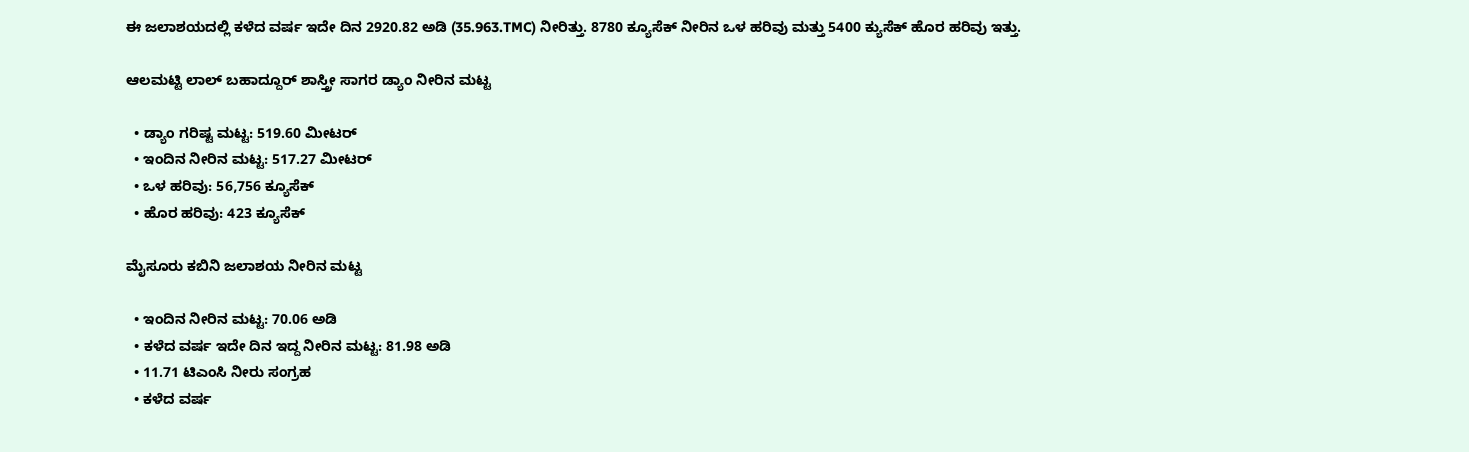ಈ ಜಲಾಶಯದಲ್ಲಿ ಕಳೆದ ವರ್ಷ ಇದೇ ದಿನ 2920.82 ಅಡಿ (35.963.TMC) ನೀರಿತ್ತು. 8780 ಕ್ಯೂಸೆಕ್ ನೀರಿನ ಒಳ ಹರಿವು ಮತ್ತು 5400 ಕ್ಯುಸೆಕ್ ಹೊರ ಹರಿವು ಇತ್ತು.

ಆಲಮಟ್ಟಿ ಲಾಲ್ ಬಹಾದ್ದೂರ್ ಶಾಸ್ತ್ರೀ ಸಾಗರ ಡ್ಯಾಂ ನೀರಿನ ಮಟ್ಟ

  • ಡ್ಯಾಂ ಗರಿಷ್ಟ ಮಟ್ಟ: 519.60 ಮೀಟರ್
  • ಇಂದಿನ ನೀರಿನ ಮಟ್ಟ: 517.27 ಮೀಟರ್
  • ಒಳ ಹರಿವು: 56,756 ಕ್ಯೂಸೆಕ್
  • ಹೊರ ಹರಿವು: 423 ಕ್ಯೂಸೆಕ್

ಮೈಸೂರು ಕಬಿನಿ ಜಲಾಶಯ ನೀರಿನ ಮಟ್ಟ

  • ಇಂದಿನ ನೀರಿನ ಮಟ್ಟ: 70.06 ಅಡಿ
  • ಕಳೆದ ವರ್ಷ ಇದೇ ದಿನ ಇದ್ದ ನೀರಿನ ಮಟ್ಟ: 81.98 ಅಡಿ
  • 11.71 ಟಿಎಂಸಿ ನೀರು ಸಂಗ್ರಹ
  • ಕಳೆದ ವರ್ಷ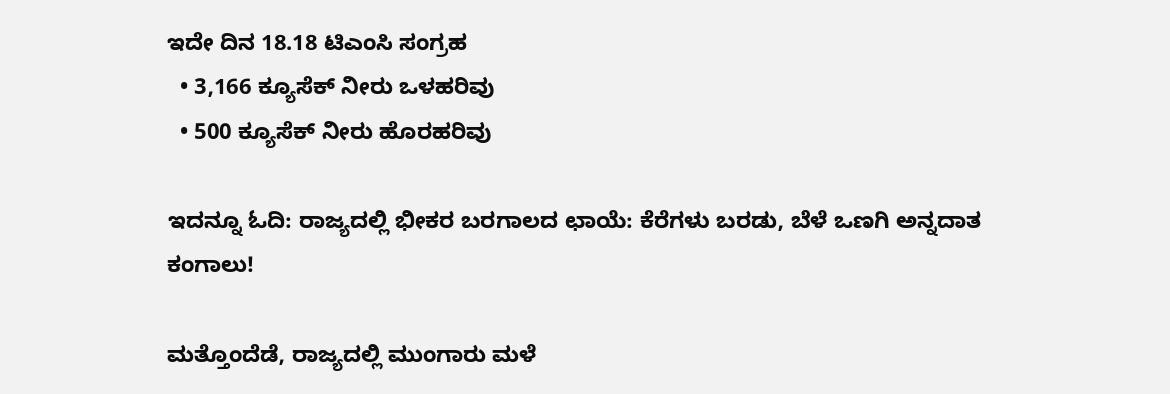ಇದೇ ದಿನ 18.18 ಟಿಎಂಸಿ ಸಂಗ್ರಹ
  • 3,166 ಕ್ಯೂಸೆಕ್ ನೀರು ಒಳಹರಿವು
  • 500 ಕ್ಯೂಸೆಕ್ ನೀರು ಹೊರಹರಿವು

ಇದನ್ನೂ ಓದಿ: ರಾಜ್ಯದಲ್ಲಿ ಭೀಕರ ಬರಗಾಲದ ಛಾಯೆ: ಕೆರೆಗಳು ಬರಡು, ಬೆಳೆ ಒಣಗಿ ಅನ್ನದಾತ ಕಂಗಾಲು!

ಮತ್ತೊಂದೆಡೆ, ರಾಜ್ಯದಲ್ಲಿ ಮುಂಗಾರು ಮಳೆ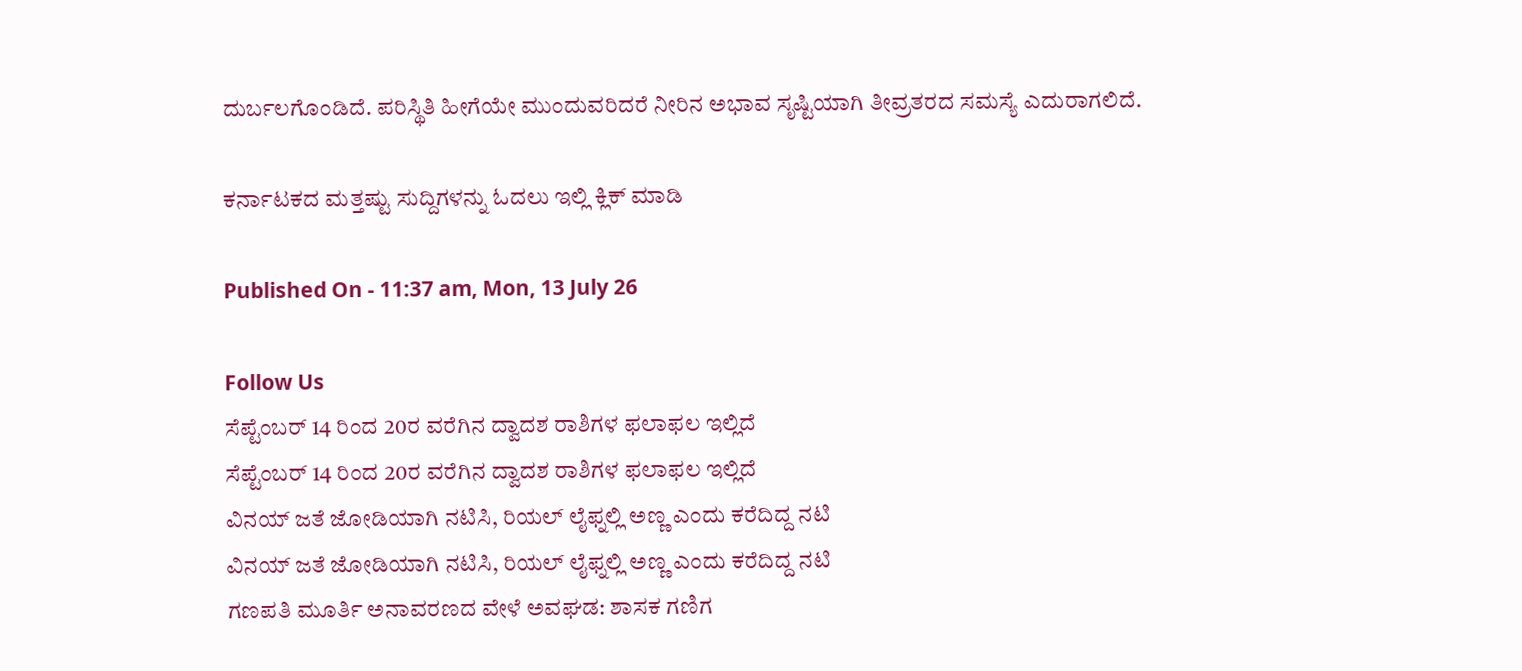ದುರ್ಬಲಗೊಂಡಿದೆ. ಪರಿಸ್ಥಿತಿ ಹೀಗೆಯೇ ಮುಂದುವರಿದರೆ ನೀರಿನ ಅಭಾವ ಸೃಷ್ಟಿಯಾಗಿ ತೀವ್ರತರದ ಸಮಸ್ಯೆ ಎದುರಾಗಲಿದೆ.

ಕರ್ನಾಟಕದ ಮತ್ತಷ್ಟು ಸುದ್ದಿಗಳನ್ನು ಓದಲು ಇಲ್ಲಿ ಕ್ಲಿಕ್ ಮಾಡಿ

Published On - 11:37 am, Mon, 13 July 26

Follow Us
ಸೆಪ್ಟೆಂಬರ್ 14 ರಿಂದ 20ರ ವರೆಗಿನ ದ್ವಾದಶ ರಾಶಿಗಳ ಫಲಾಫಲ ಇಲ್ಲಿದೆ
ಸೆಪ್ಟೆಂಬರ್ 14 ರಿಂದ 20ರ ವರೆಗಿನ ದ್ವಾದಶ ರಾಶಿಗಳ ಫಲಾಫಲ ಇಲ್ಲಿದೆ
ವಿನಯ್ ಜತೆ ಜೋಡಿಯಾಗಿ ನಟಿಸಿ, ರಿಯಲ್ ಲೈಫ್ನಲ್ಲಿ ಅಣ್ಣ ಎಂದು ಕರೆದಿದ್ದ ನಟಿ
ವಿನಯ್ ಜತೆ ಜೋಡಿಯಾಗಿ ನಟಿಸಿ, ರಿಯಲ್ ಲೈಫ್ನಲ್ಲಿ ಅಣ್ಣ ಎಂದು ಕರೆದಿದ್ದ ನಟಿ
ಗಣಪತಿ ಮೂರ್ತಿ ಅನಾವರಣದ ವೇಳೆ ಅವಘಡ: ಶಾಸಕ ಗಣಿಗ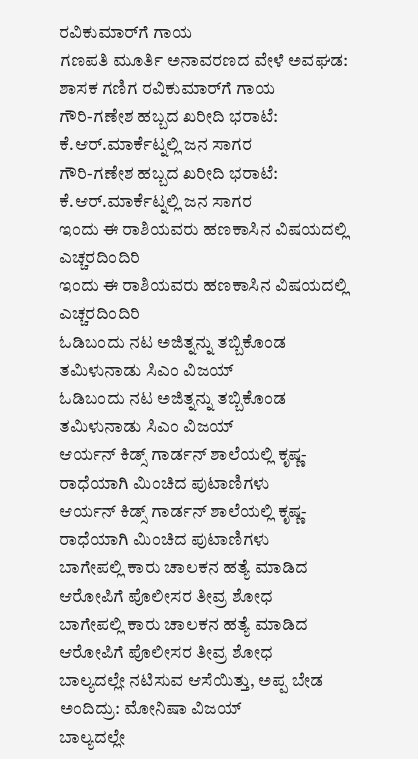ರವಿಕುಮಾರ್‌ಗೆ ಗಾಯ
ಗಣಪತಿ ಮೂರ್ತಿ ಅನಾವರಣದ ವೇಳೆ ಅವಘಡ: ಶಾಸಕ ಗಣಿಗ ರವಿಕುಮಾರ್‌ಗೆ ಗಾಯ
ಗೌರಿ-ಗಣೇಶ ಹಬ್ಬದ ಖರೀದಿ ಭರಾಟೆ: ಕೆ.ಆರ್.ಮಾರ್ಕೆಟ್ನಲ್ಲಿ ಜನ ಸಾಗರ
ಗೌರಿ-ಗಣೇಶ ಹಬ್ಬದ ಖರೀದಿ ಭರಾಟೆ: ಕೆ.ಆರ್.ಮಾರ್ಕೆಟ್ನಲ್ಲಿ ಜನ ಸಾಗರ
ಇಂದು ಈ ರಾಶಿಯವರು ಹಣಕಾಸಿನ ವಿಷಯದಲ್ಲಿ ಎಚ್ಚರದಿಂದಿರಿ
ಇಂದು ಈ ರಾಶಿಯವರು ಹಣಕಾಸಿನ ವಿಷಯದಲ್ಲಿ ಎಚ್ಚರದಿಂದಿರಿ
ಓಡಿಬಂದು ನಟ ಅಜಿತ್ನನ್ನು ತಬ್ಬಿಕೊಂಡ ತಮಿಳುನಾಡು ಸಿಎಂ ವಿಜಯ್
ಓಡಿಬಂದು ನಟ ಅಜಿತ್ನನ್ನು ತಬ್ಬಿಕೊಂಡ ತಮಿಳುನಾಡು ಸಿಎಂ ವಿಜಯ್
ಆರ್ಯನ್ ಕಿಡ್ಸ್ ಗಾರ್ಡನ್ ಶಾಲೆಯಲ್ಲಿ ಕೃಷ್ಣ-ರಾಧೆಯಾಗಿ ಮಿಂಚಿದ ಪುಟಾಣಿಗಳು
ಆರ್ಯನ್ ಕಿಡ್ಸ್ ಗಾರ್ಡನ್ ಶಾಲೆಯಲ್ಲಿ ಕೃಷ್ಣ-ರಾಧೆಯಾಗಿ ಮಿಂಚಿದ ಪುಟಾಣಿಗಳು
ಬಾಗೇಪಲ್ಲಿ ಕಾರು ಚಾಲಕನ ಹತ್ಯೆ ಮಾಡಿದ ಆರೋಪಿಗೆ ಪೊಲೀಸರ ತೀವ್ರ ಶೋಧ
ಬಾಗೇಪಲ್ಲಿ ಕಾರು ಚಾಲಕನ ಹತ್ಯೆ ಮಾಡಿದ ಆರೋಪಿಗೆ ಪೊಲೀಸರ ತೀವ್ರ ಶೋಧ
ಬಾಲ್ಯದಲ್ಲೇ ನಟಿಸುವ ಆಸೆಯಿತ್ತು, ಅಪ್ಪ ಬೇಡ ಅಂದಿದ್ರು: ಮೋನಿಷಾ ವಿಜಯ್
ಬಾಲ್ಯದಲ್ಲೇ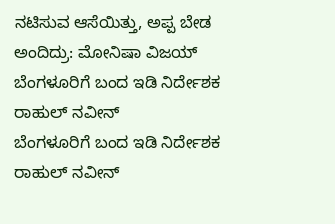ನಟಿಸುವ ಆಸೆಯಿತ್ತು, ಅಪ್ಪ ಬೇಡ ಅಂದಿದ್ರು: ಮೋನಿಷಾ ವಿಜಯ್
ಬೆಂಗಳೂರಿಗೆ ಬಂದ ಇಡಿ ನಿರ್ದೇಶಕ ರಾಹುಲ್ ನವೀನ್
ಬೆಂಗಳೂರಿಗೆ ಬಂದ ಇಡಿ ನಿರ್ದೇಶಕ ರಾಹುಲ್ ನವೀನ್